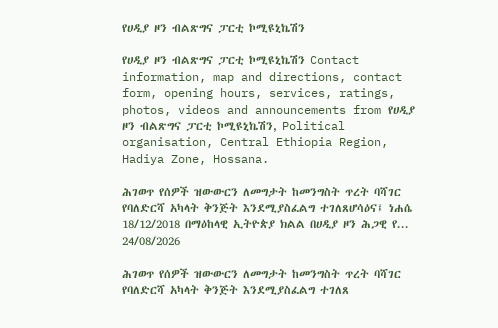የሀዲያ ዞን ብልጽግና ፓርቲ ኮሚዩኒኬሽን

የሀዲያ ዞን ብልጽግና ፓርቲ ኮሚዩኒኬሽን Contact information, map and directions, contact form, opening hours, services, ratings, photos, videos and announcements from የሀዲያ ዞን ብልጽግና ፓርቲ ኮሚዩኒኬሽን, Political organisation, Central Ethiopia Region, Hadiya Zone, Hossana.

ሕገወጥ የሰዎች ዝውውርን ለመግታት ከመንግስት ጥረት ባሻገር የባለድርሻ አካላት ቅንጅት እንደሚያስፈልግ ተገለጸሆሳዕና፤ ነሐሴ 18/12/2018 በማዕከላዊ ኢትዮጵያ ክልል በሀዲያ ዞን ሕጋዊ የ...
24/08/2026

ሕገወጥ የሰዎች ዝውውርን ለመግታት ከመንግስት ጥረት ባሻገር የባለድርሻ አካላት ቅንጅት እንደሚያስፈልግ ተገለጸ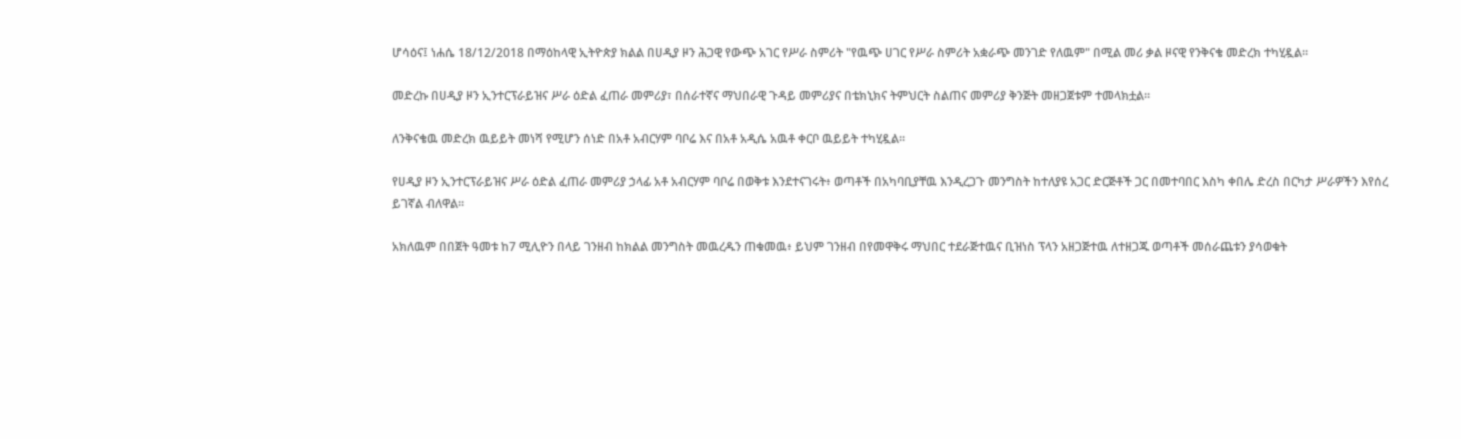ሆሳዕና፤ ነሐሴ 18/12/2018 በማዕከላዊ ኢትዮጵያ ክልል በሀዲያ ዞን ሕጋዊ የውጭ አገር የሥራ ስምሪት "የዉጭ ሀገር የሥራ ስምሪት አቋራጭ መንገድ የለዉም" በሚል መሪ ቃል ዞናዊ የንቅናቄ መድረክ ተካሂዷል።

መድረኩ በሀዲያ ዞን ኢንተርፕራይዝና ሥራ ዕድል ፈጠራ መምሪያ፣ በሰራተኛና ማህበራዊ ጉዳይ መምሪያና በቴክኒክና ትምህርት ስልጠና መምሪያ ቅንጅት መዘጋጀቱም ተመላክቷል።

ለንቅናቄዉ መድረክ ዉይይት መነሻ የሚሆን ሰነድ በአቶ አብርሃም ባቦሬ እና በአቶ አዲሴ አዉቶ ቀርቦ ዉይይት ተካሂዷል።

የሀዲያ ዞን ኢንተርፕራይዝና ሥራ ዕድል ፈጠራ መምሪያ ኃላፊ አቶ አብርሃም ባቦሬ በወቅቱ እንደተናገሩት፥ ወጣቶች በአካባቢያቸዉ እንዲረጋጉ መንግስት ከተለያዩ አጋር ድርጅቶች ጋር በመተባበር እስካ ቀበሌ ድረስ በርካታ ሥራዎችን እየሰረ ይገኛል ብለዋል።

አክለዉም በበጀት ዓመቱ ከ7 ሚሊዮን በላይ ገንዘብ ከክልል መንግስት መዉረዱን ጠቁመዉ፥ ይህም ገንዘብ በየመዋቅሩ ማህበር ተደራጅተዉና ቢዝነስ ፕላን አዘጋጅተዉ ለተዘጋጁ ወጣቶች መሰራጨቱን ያሳወቁት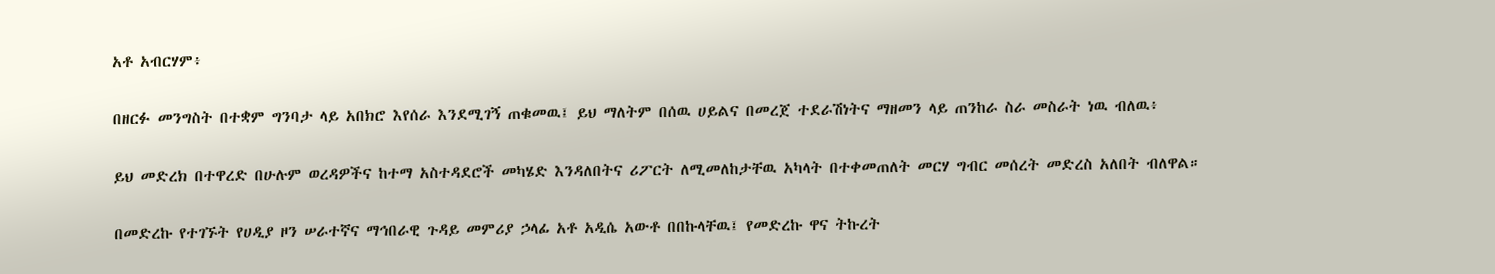አቶ አብርሃም፥

በዘርፉ መንግስት በተቋም ግንባታ ላይ አበክሮ እየሰራ እንደሚገኝ ጠቁመዉ፤ ይህ ማለትም በሰዉ ሀይልና በመረጀ ተደራሽነትና ማዘመን ላይ ጠንከራ ስራ መስራት ነዉ ብለዉ፥

ይህ መድረክ በተዋረድ በሁሉም ወረዳዎችና ከተማ አስተዳደሮች መካሄድ እንዳለበትና ሪፖርት ለሚመለከታቸዉ አካላት በተቀመጠለት መርሃ ግብር መሰረት መድረስ አለበት ብለዋል።

በመድረኩ የተገኙት የሀዲያ ዞን ሠራተኛና ማኅበራዊ ጉዳይ መምሪያ ኃላፊ አቶ አዲሴ አውቶ በበኩላቸዉ፤ የመድረኩ ዋና ትኩረት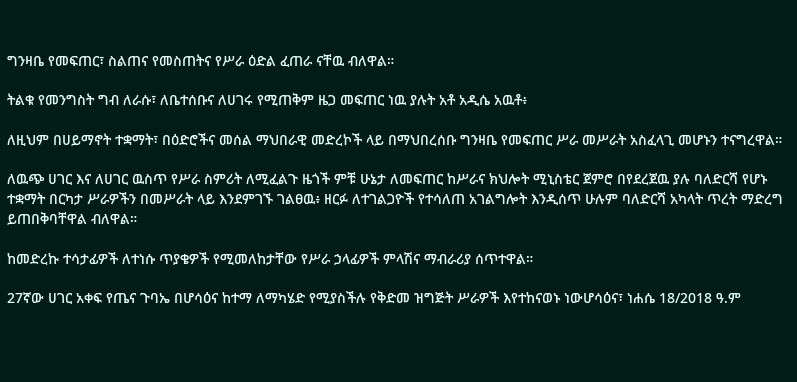ግንዛቤ የመፍጠር፣ ስልጠና የመስጠትና የሥራ ዕድል ፈጠራ ናቸዉ ብለዋል።

ትልቁ የመንግስት ግብ ለራሱ፣ ለቤተሰቡና ለሀገሩ የሚጠቅም ዜጋ መፍጠር ነዉ ያሉት አቶ አዲሴ አዉቶ፥

ለዚህም በሀይማኖት ተቋማት፣ በዕድሮችና መሰል ማህበራዊ መድረኮች ላይ በማህበረሰቡ ግንዛቤ የመፍጠር ሥራ መሥራት አስፈላጊ መሆኑን ተናግረዋል።

ለዉጭ ሀገር እና ለሀገር ዉስጥ የሥራ ስምሪት ለሚፈልጉ ዜጎች ምቹ ሁኔታ ለመፍጠር ከሥራና ክህሎት ሚኒስቴር ጀምሮ በየደረጀዉ ያሉ ባለድርሻ የሆኑ ተቋማት በርካታ ሥራዎችን በመሥራት ላይ እንደምገኙ ገልፀዉ፥ ዘርፉ ለተገልጋዮች የተሳለጠ አገልግሎት እንዲሰጥ ሁሉም ባለድርሻ አካላት ጥረት ማድረግ ይጠበቅባቸዋል ብለዋል።

ከመድረኩ ተሳታፊዎች ለተነሱ ጥያቄዎች የሚመለከታቸው የሥራ ኃላፊዎች ምላሽና ማብራሪያ ሰጥተዋል።

27ኛው ሀገር አቀፍ የጤና ጉባኤ በሆሳዕና ከተማ ለማካሄድ የሚያስችሉ የቅድመ ዝግጅት ሥራዎች እየተከናወኑ ነውሆሳዕና፣ ነሐሴ 18/2018 ዓ.ም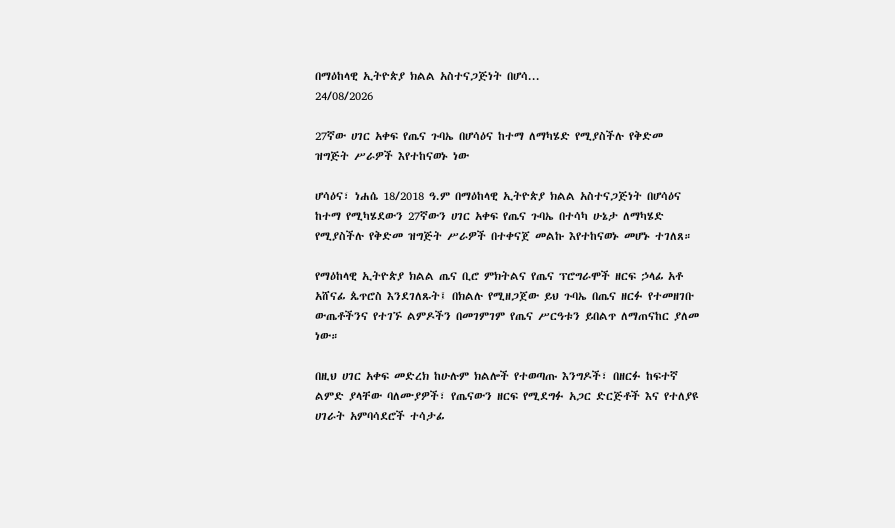በማዕከላዊ ኢትዮጵያ ክልል አስተናጋጅነት በሆሳ...
24/08/2026

27ኛው ሀገር አቀፍ የጤና ጉባኤ በሆሳዕና ከተማ ለማካሄድ የሚያስችሉ የቅድመ ዝግጅት ሥራዎች እየተከናወኑ ነው

ሆሳዕና፣ ነሐሴ 18/2018 ዓ.ም በማዕከላዊ ኢትዮጵያ ክልል አስተናጋጅነት በሆሳዕና ከተማ የሚካሄደውን 27ኛውን ሀገር አቀፍ የጤና ጉባኤ በተሳካ ሁኔታ ለማካሄድ የሚያስችሉ የቅድመ ዝግጅት ሥራዎች በተቀናጀ መልኩ እየተከናወኑ መሆኑ ተገለጸ።

የማዕከላዊ ኢትዮጵያ ክልል ጤና ቢሮ ምክትልና የጤና ፕሮግራሞች ዘርፍ ኃላፊ አቶ አሸናፊ ጴጥሮስ እንደገለጹት፤ በክልሉ የሚዘጋጀው ይህ ጉባኤ በጤና ዘርፉ የተመዘገቡ ውጤቶችንና የተገኙ ልምዶችን በመገምገም የጤና ሥርዓቱን ይበልጥ ለማጠናከር ያለመ ነው።

በዚህ ሀገር አቀፍ መድረክ ከሁሉም ክልሎች የተወጣጡ እንግዶች፣ በዘርፉ ከፍተኛ ልምድ ያላቸው ባለሙያዎች፣ የጤናውን ዘርፍ የሚደግፉ አጋር ድርጅቶች እና የተለያዩ ሀገራት አምባሳደሮች ተሳታፊ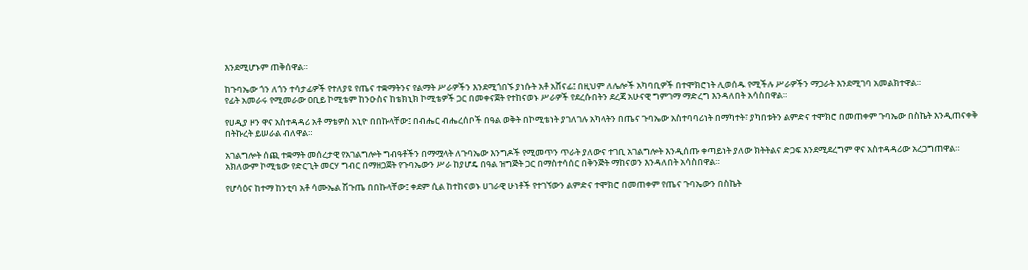እንደሚሆኑም ጠቅሰዋል።

ከጉባኤው ጎን ለጎን ተሳታፊዎች የተለያዩ የጤና ተቋማትንና የልማት ሥራዎችን እንደሚጎበኙ ያነሱት አቶ አሸናፊ፤ በዚህም ለሌሎች አካባቢዎች በተሞክሮነት ሊወሰዱ የሚችሉ ሥራዎችን ማጋራት እንደሚገባ አመልክተዋል።
የፊት አመራሩ የሚመራው ዐቢይ ኮሚቴም ከንዑስና ከቴክኒክ ኮሚቴዎች ጋር በመቀናጀት የተከናወኑ ሥራዎች የደረሱበትን ደረጃ አሁናዊ ግምገማ ማድረግ እንዳለበት አሳስበዋል።

የሀዲያ ዞን ዋና አስተዳዳሪ አቶ ማቴዎስ አኒዮ በበኩላቸው፤ በብሔር ብሔረሰቦች በዓል ወቅት በኮሚቴነት ያገለገሉ አካላትን በጤና ጉባኤው አስተባባሪነት በማካተት፣ ያካበቱትን ልምድና ተሞክሮ በመጠቀም ጉባኤው በስኬት እንዲጠናቀቅ በትኩረት ይሠራል ብለዋል።

አገልግሎት ሰጪ ተቋማት መሰረታዊ የአገልግሎት ግብዓቶችን በማሟላት ለጉባኤው እንግዶች የሚመጥን ጥራት ያለውና ተገቢ አገልግሎት እንዲሰጡ ቀጣይነት ያለው ክትትልና ድጋፍ እንደሚደረግም ዋና አስተዳዳሪው አረጋግጠዋል። አክለውም ኮሚቴው የድርጊት መርሃ ግብር በማዘጋጀት የጉባኤውን ሥራ ከያሆዴ በዓል ዝግጅት ጋር በማስተሳሰር በቅንጅት ማከናወን እንዳለበት አሳስበዋል።

የሆሳዕና ከተማ ከንቲባ አቶ ሳሙኤል ሽጉጤ በበኩላቸው፤ ቀደም ሲል ከተከናወኑ ሀገራዊ ሁነቶች የተገኘውን ልምድና ተሞክሮ በመጠቀም የጤና ጉባኤውን በስኬት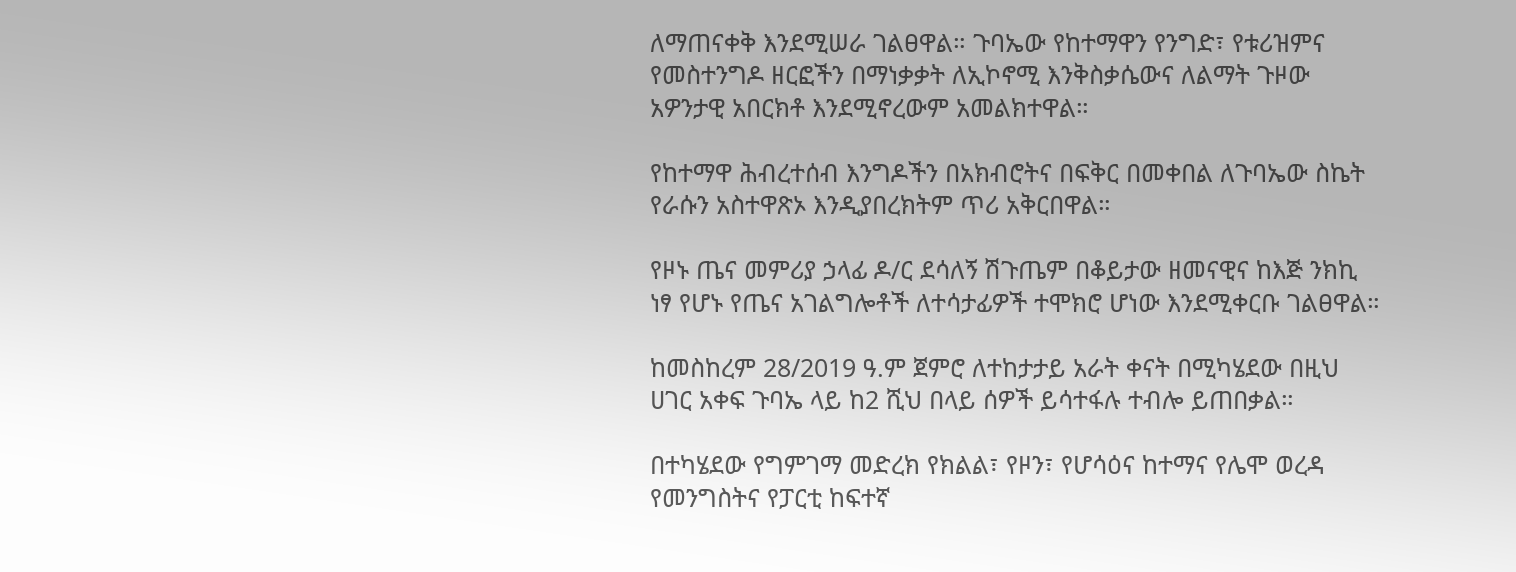ለማጠናቀቅ እንደሚሠራ ገልፀዋል። ጉባኤው የከተማዋን የንግድ፣ የቱሪዝምና የመስተንግዶ ዘርፎችን በማነቃቃት ለኢኮኖሚ እንቅስቃሴውና ለልማት ጉዞው አዎንታዊ አበርክቶ እንደሚኖረውም አመልክተዋል።

የከተማዋ ሕብረተሰብ እንግዶችን በአክብሮትና በፍቅር በመቀበል ለጉባኤው ስኬት የራሱን አስተዋጽኦ እንዲያበረክትም ጥሪ አቅርበዋል።

የዞኑ ጤና መምሪያ ኃላፊ ዶ/ር ደሳለኝ ሽጉጤም በቆይታው ዘመናዊና ከእጅ ንክኪ ነፃ የሆኑ የጤና አገልግሎቶች ለተሳታፊዎች ተሞክሮ ሆነው እንደሚቀርቡ ገልፀዋል።

ከመስከረም 28/2019 ዓ.ም ጀምሮ ለተከታታይ አራት ቀናት በሚካሄደው በዚህ ሀገር አቀፍ ጉባኤ ላይ ከ2 ሺህ በላይ ሰዎች ይሳተፋሉ ተብሎ ይጠበቃል።

በተካሄደው የግምገማ መድረክ የክልል፣ የዞን፣ የሆሳዕና ከተማና የሌሞ ወረዳ የመንግስትና የፓርቲ ከፍተኛ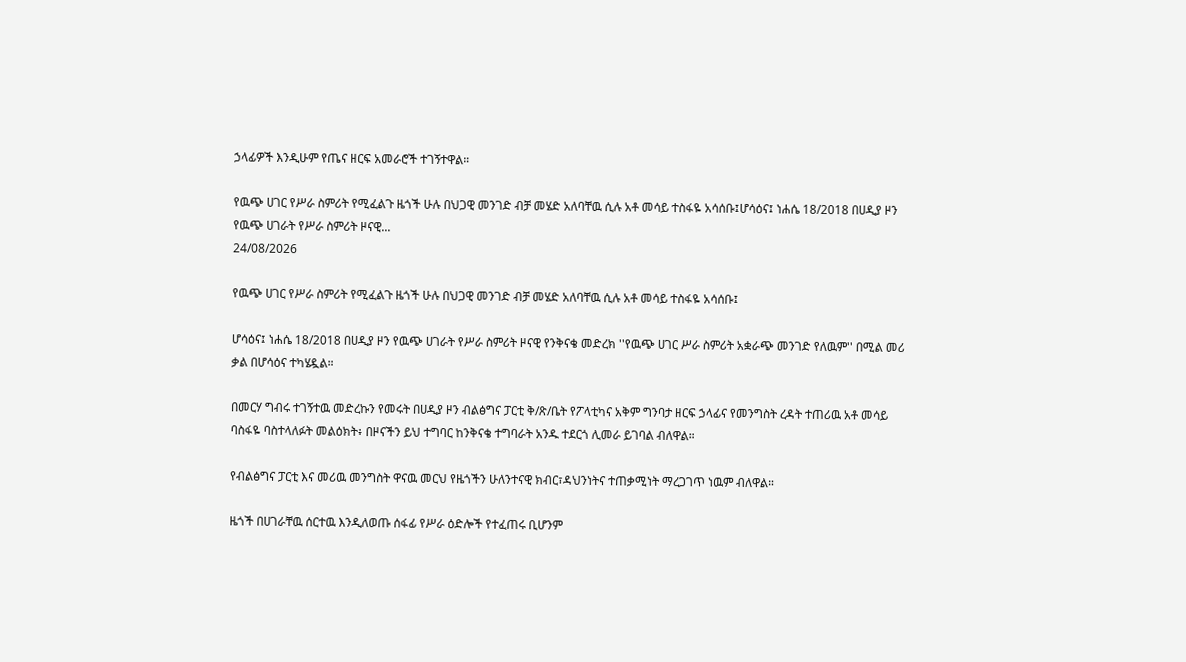ኃላፊዎች እንዲሁም የጤና ዘርፍ አመራሮች ተገኝተዋል።

የዉጭ ሀገር የሥራ ስምሪት የሚፈልጉ ዜጎች ሁሉ በህጋዊ መንገድ ብቻ መሄድ አለባቸዉ ሲሉ አቶ መሳይ ተስፋዬ አሳሰቡ፤ሆሳዕና፤ ነሐሴ 18/2018 በሀዲያ ዞን የዉጭ ሀገራት የሥራ ስምሪት ዞናዊ...
24/08/2026

የዉጭ ሀገር የሥራ ስምሪት የሚፈልጉ ዜጎች ሁሉ በህጋዊ መንገድ ብቻ መሄድ አለባቸዉ ሲሉ አቶ መሳይ ተስፋዬ አሳሰቡ፤

ሆሳዕና፤ ነሐሴ 18/2018 በሀዲያ ዞን የዉጭ ሀገራት የሥራ ስምሪት ዞናዊ የንቅናቄ መድረክ ''የዉጭ ሀገር ሥራ ስምሪት አቋራጭ መንገድ የለዉም'' በሚል መሪ ቃል በሆሳዕና ተካሄዷል።

በመርሃ ግብሩ ተገኝተዉ መድረኩን የመሩት በሀዲያ ዞን ብልፅግና ፓርቲ ቅ/ጽ/ቤት የፖላቲካና አቅም ግንባታ ዘርፍ ኃላፊና የመንግስት ረዳት ተጠሪዉ አቶ መሳይ ባስፋዬ ባስተላለፉት መልዕክት፥ በዞናችን ይህ ተግባር ከንቅናቄ ተግባራት አንዱ ተደርጎ ሊመራ ይገባል ብለዋል።

የብልፅግና ፓርቲ እና መሪዉ መንግስት ዋናዉ መርህ የዜጎችን ሁለንተናዊ ክብር፣ዳህንነትና ተጠቃሚነት ማረጋገጥ ነዉም ብለዋል።

ዜጎች በሀገራቸዉ ሰርተዉ እንዲለወጡ ሰፋፊ የሥራ ዕድሎች የተፈጠሩ ቢሆንም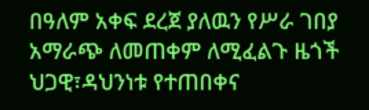በዓለም አቀፍ ደረጀ ያለዉን የሥራ ገበያ አማራጭ ለመጠቀም ለሚፈልጉ ዜጎች ህጋዊ፣ዳህንነቱ የተጠበቀና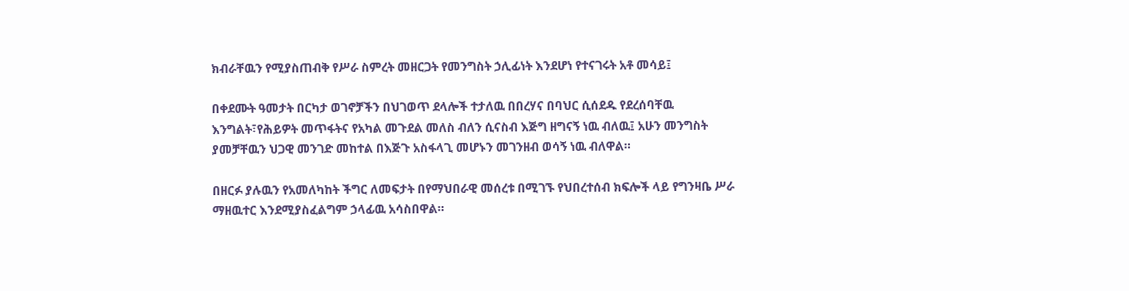ክብራቸዉን የሚያስጠብቅ የሥራ ስምረት መዘርጋት የመንግስት ኃሊፊነት እንደሆነ የተናገሩት አቶ መሳይ፤

በቀደሙት ዓመታት በርካታ ወገኖቻችን በህገወጥ ደላሎች ተታለዉ በበረሃና በባህር ሲሰደዱ የደረሰባቸዉ እንግልት፣የሕይዎት መጥፋትና የአካል መጉደል መለስ ብለን ሲናስብ እጅግ ዘግናኝ ነዉ ብለዉ፤ አሁን መንግስት ያመቻቸዉን ህጋዊ መንገድ መከተል በእጅጉ አስፋላጊ መሆኑን መገንዘብ ወሳኝ ነዉ ብለዋል።

በዘርፉ ያሉዉን የአመለካከት ችግር ለመፍታት በየማህበራዊ መሰረቱ በሚገኙ የህበረተሰብ ክፍሎች ላይ የግንዛቤ ሥራ ማዘዉተር እንደሚያስፈልግም ኃላፊዉ አሳስበዋል።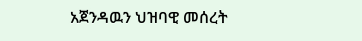አጀንዳዉን ህዝባዊ መሰረት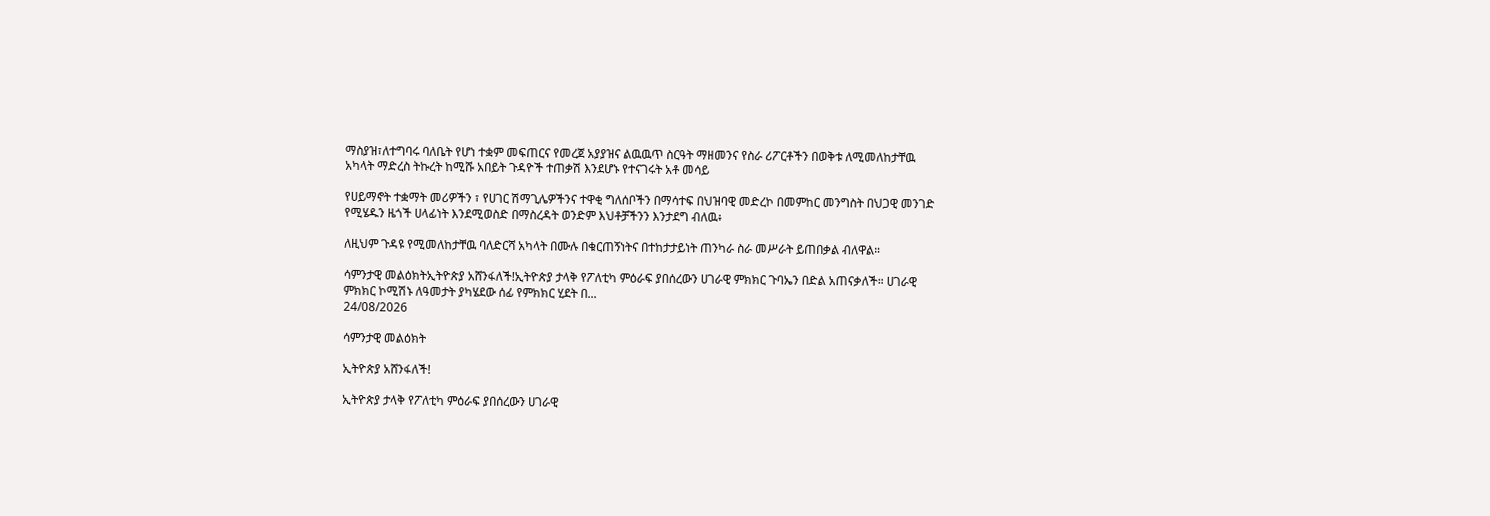ማስያዝ፣ለተግባሩ ባለቤት የሆነ ተቋም መፍጠርና የመረጀ አያያዝና ልዉዉጥ ስርዓት ማዘመንና የስራ ሪፖርቶችን በወቅቱ ለሚመለከታቸዉ አካላት ማድረስ ትኩረት ከሚሹ አበይት ጉዳዮች ተጠቃሽ እንደሆኑ የተናገሩት አቶ መሳይ

የሀይማኖት ተቋማት መሪዎችን ፣ የሀገር ሽማጊሌዎችንና ተዋቂ ግለሰቦችን በማሳተፍ በህዝባዊ መድረኮ በመምከር መንግስት በህጋዊ መንገድ የሚሄዱን ዜጎች ሀላፊነት እንደሚወስድ በማስረዳት ወንድም እህቶቻችንን እንታደግ ብለዉ፥

ለዚህም ጉዳዩ የሚመለከታቸዉ ባለድርሻ አካላት በሙሉ በቁርጠኝነትና በተከታታይነት ጠንካራ ስራ መሥራት ይጠበቃል ብለዋል።

ሳምንታዊ መልዕክትኢትዮጵያ አሸንፋለች!ኢትዮጵያ ታላቅ የፖለቲካ ምዕራፍ ያበሰረውን ሀገራዊ ምክክር ጉባኤን በድል አጠናቃለች። ሀገራዊ ምክክር ኮሚሽኑ ለዓመታት ያካሄደው ሰፊ የምክክር ሂደት በ...
24/08/2026

ሳምንታዊ መልዕክት

ኢትዮጵያ አሸንፋለች!

ኢትዮጵያ ታላቅ የፖለቲካ ምዕራፍ ያበሰረውን ሀገራዊ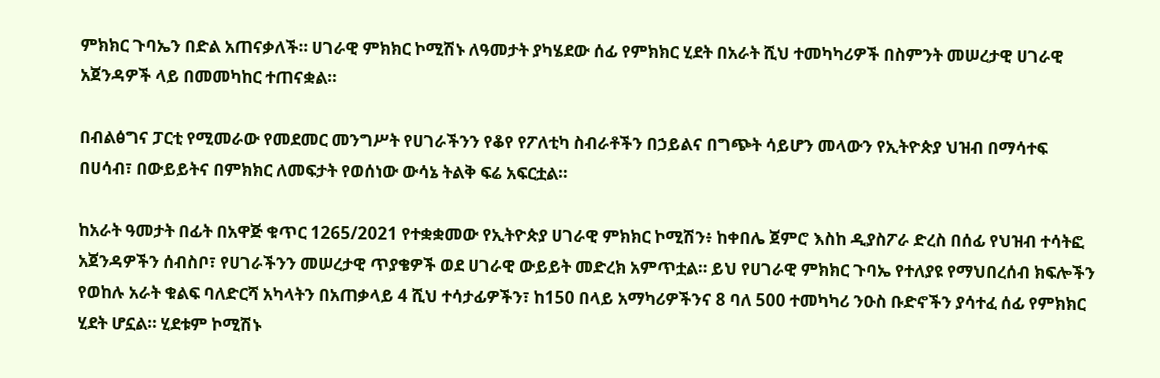ምክክር ጉባኤን በድል አጠናቃለች። ሀገራዊ ምክክር ኮሚሽኑ ለዓመታት ያካሄደው ሰፊ የምክክር ሂደት በአራት ሺህ ተመካካሪዎች በስምንት መሠረታዊ ሀገራዊ አጀንዳዎች ላይ በመመካከር ተጠናቋል።

በብልፅግና ፓርቲ የሚመራው የመደመር መንግሥት የሀገራችንን የቆየ የፖለቲካ ስብራቶችን በኃይልና በግጭት ሳይሆን መላውን የኢትዮጵያ ህዝብ በማሳተፍ በሀሳብ፣ በውይይትና በምክክር ለመፍታት የወሰነው ውሳኔ ትልቅ ፍሬ አፍርቷል።

ከአራት ዓመታት በፊት በአዋጅ ቁጥር 1265/2021 የተቋቋመው የኢትዮጵያ ሀገራዊ ምክክር ኮሚሽን፥ ከቀበሌ ጀምሮ እስከ ዲያስፖራ ድረስ በሰፊ የህዝብ ተሳትፎ አጀንዳዎችን ሰብስቦ፣ የሀገራችንን መሠረታዊ ጥያቄዎች ወደ ሀገራዊ ውይይት መድረክ አምጥቷል። ይህ የሀገራዊ ምክክር ጉባኤ የተለያዩ የማህበረሰብ ክፍሎችን የወከሉ አራት ቁልፍ ባለድርሻ አካላትን በአጠቃላይ 4 ሺህ ተሳታፊዎችን፣ ከ150 በላይ አማካሪዎችንና 8 ባለ 500 ተመካካሪ ንዑስ ቡድኖችን ያሳተፈ ሰፊ የምክክር ሂደት ሆኗል። ሂደቱም ኮሚሽኑ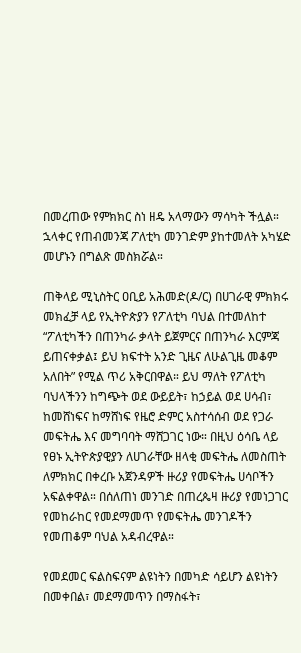በመረጠው የምክክር ስነ ዘዴ አላማውን ማሳካት ችሏል። ኋላቀር የጠብመንጃ ፖለቲካ መንገድም ያከተመለት አካሄድ መሆኑን በግልጽ መስክሯል።

ጠቅላይ ሚኒስትር ዐቢይ አሕመድ(ዶ/ር) በሀገራዊ ምክክሩ መክፈቻ ላይ የኢትዮጵያን የፖለቲካ ባህል በተመለከተ “ፖለቲካችን በጠንካራ ቃላት ይጀምርና በጠንካራ እርምጃ ይጠናቀቃል፤ ይህ ክፍተት አንድ ጊዜና ለሁልጊዜ መቆም አለበት” የሚል ጥሪ አቅርበዋል። ይህ ማለት የፖለቲካ ባህላችንን ከግጭት ወደ ውይይት፣ ከኃይል ወደ ሀሳብ፣ ከመሸነፍና ከማሸነፍ የዜሮ ድምር አስተሳሰብ ወደ የጋራ መፍትሔ እና መግባባት ማሸጋገር ነው። በዚህ ዕሳቤ ላይ የፀኑ ኢትዮጵያዊያን ለሀገራቸው ዘላቂ መፍትሔ ለመስጠት ለምክክር በቀረቡ አጀንዳዎች ዙሪያ የመፍትሔ ሀሳቦችን አፍልቀዋል። በሰለጠነ መንገድ በጠረጴዛ ዙሪያ የመነጋገር የመከራከር የመደማመጥ የመፍትሔ መንገዶችን የመጠቆም ባህል አዳብረዋል።

የመደመር ፍልስፍናም ልዩነትን በመካድ ሳይሆን ልዩነትን በመቀበል፣ መደማመጥን በማስፋት፣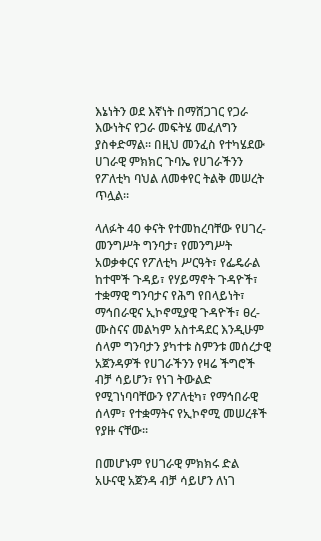እኔነትን ወደ እኛነት በማሸጋገር የጋራ እውነትና የጋራ መፍትሄ መፈለግን ያስቀድማል። በዚህ መንፈስ የተካሄደው ሀገራዊ ምክክር ጉባኤ የሀገራችንን የፖለቲካ ባህል ለመቀየር ትልቅ መሠረት ጥሏል።

ላለፉት 40 ቀናት የተመከረባቸው የሀገረ-መንግሥት ግንባታ፣ የመንግሥት አወቃቀርና የፖለቲካ ሥርዓት፣ የፌዴራል ከተሞች ጉዳይ፣ የሃይማኖት ጉዳዮች፣ ተቋማዊ ግንባታና የሕግ የበላይነት፣ ማኅበራዊና ኢኮኖሚያዊ ጉዳዮች፣ ፀረ-ሙስናና መልካም አስተዳደር እንዲሁም ሰላም ግንባታን ያካተቱ ስምንቱ መሰረታዊ አጀንዳዎች የሀገራችንን የዛሬ ችግሮች ብቻ ሳይሆን፣ የነገ ትውልድ የሚገነባባቸውን የፖለቲካ፣ የማኅበራዊ ሰላም፣ የተቋማትና የኢኮኖሚ መሠረቶች የያዙ ናቸው።

በመሆኑም የሀገራዊ ምክክሩ ድል አሁናዊ አጀንዳ ብቻ ሳይሆን ለነገ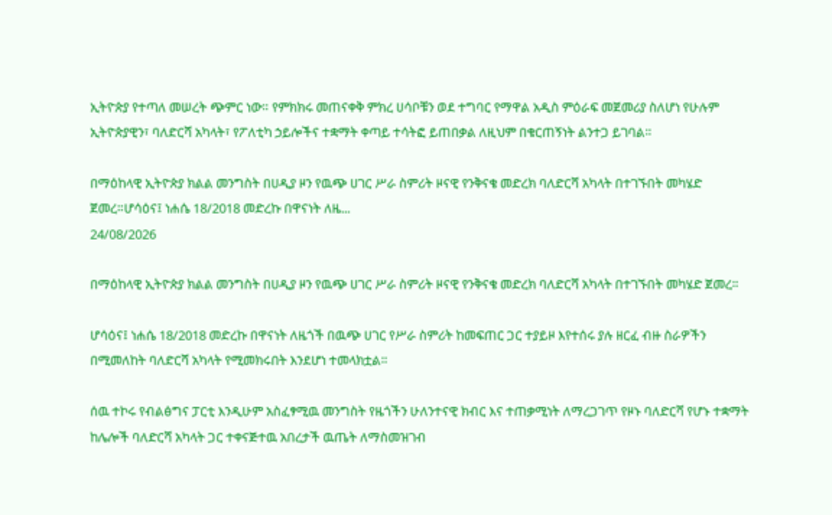ኢትዮጵያ የተጣለ መሠረት ጭምር ነው። የምክክሩ መጠናቀቅ ምክረ ሀሳቦቹን ወደ ተግባር የማዋል አዲስ ምዕራፍ መጀመሪያ ስለሆነ የሁሉም ኢትዮጵያዊን፣ ባለድርሻ አካላት፣ የፖለቲካ ኃይሎችና ተቋማት ቀጣይ ተሳትፎ ይጠበቃል ለዚህም በቁርጠኝነት ልንተጋ ይገባል።

በማዕከላዊ ኢትዮጵያ ክልል መንግስት በሀዲያ ዞን የዉጭ ሀገር ሥራ ስምሪት ዞናዊ የንቅናቄ መድረክ ባለድርሻ አካላት በተገኙበት መካሄድ ጀመረ።ሆሳዕና፤ ነሐሴ 18/2018 መድረኩ በዋናነት ለዜ...
24/08/2026

በማዕከላዊ ኢትዮጵያ ክልል መንግስት በሀዲያ ዞን የዉጭ ሀገር ሥራ ስምሪት ዞናዊ የንቅናቄ መድረክ ባለድርሻ አካላት በተገኙበት መካሄድ ጀመረ።

ሆሳዕና፤ ነሐሴ 18/2018 መድረኩ በዋናነት ለዜጎች በዉጭ ሀገር የሥራ ስምሪት ከመፍጠር ጋር ተያይዞ እየተሰሩ ያሉ ዘርፈ ብዙ ስራዎችን በሚመለከት ባለድርሻ አካላት የሚመክሩበት እንደሆነ ተመላክቷል።

ሰዉ ተኮሩ የብልፅግና ፓርቲ እንዲሁም አስፈፃሚዉ መንግስት የዜጎችን ሁለንተናዊ ክብር እና ተጠቃሚነት ለማረጋገጥ የዞኑ ባለድርሻ የሆኑ ተቋማት ከሌሎች ባለድርሻ አካላት ጋር ተቀናጅተዉ አበረታች ዉጤት ለማስመዝገብ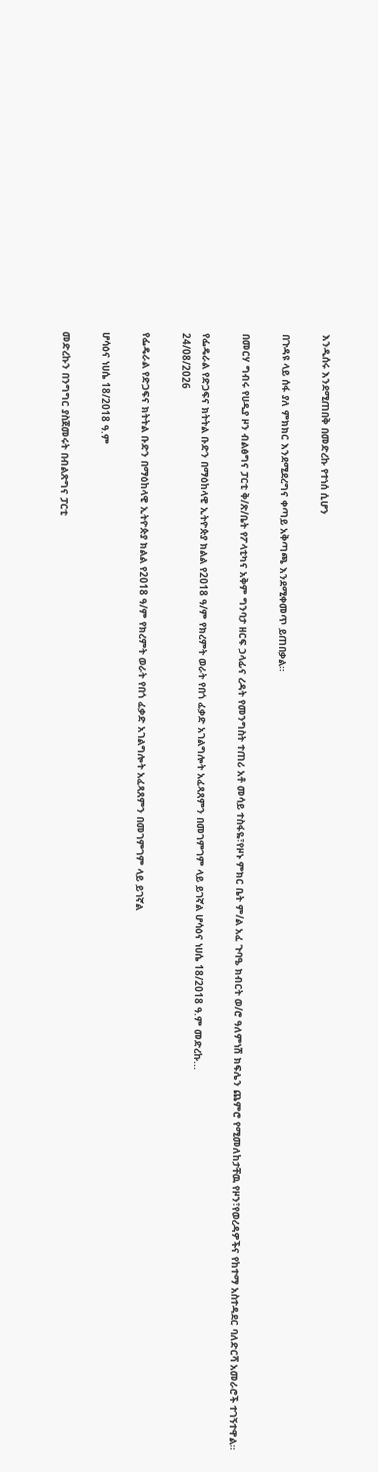እንዲሰሩ እንደሚጠበቅ በመድረኩ የተነሰ ሲሆን

በጉዳዩ ላይ ሰፋ ያለ ምክክር እንደሚደረግና ቀጣይ አቅጣጫ እንደሚቀመጥ ይጠበቃል።

በመርሃ ግብሩ የሀዲያ ዞን ብልፅግና ፓርቲ ቅ/ጽ/ቤት የፖላቲካና አቅም ግንባታ ዘርፍ ኃላፊና ረዳት የመንግስት ተጠሪ አቶ መሳይ ተስፋዬ፣የዞኑ ምክር ቤት ም/ል አፈ ጉባዔ ክብርት ወ/ሮ ዓለምነሽ ክፍሌን ጨምሮ የሚመለከታቸዉ የዞን፣የወረዳዎችና የከተማ አስተዳደር ባለድርሻ አመራሮች ተገኝተዋል።

የፌዴራል የድጋፍና ክትትል ቡድን በማዕከላዊ ኢትዮጵያ ክልል የ2018 ዓ/ም የክረምት ወራት የበጎ ፈቃድ አገልግሎት አፈጻጸምን በመገምገም ላይ ይገኛል ሆሳዕና ነሀሴ 18/2018 ዓ.ም መድረኩ...
24/08/2026

የፌዴራል የድጋፍና ክትትል ቡድን በማዕከላዊ ኢትዮጵያ ክልል የ2018 ዓ/ም የክረምት ወራት የበጎ ፈቃድ አገልግሎት አፈጻጸምን በመገምገም ላይ ይገኛል

ሆሳዕና ነሀሴ 18/2018 ዓ.ም

መድረኩን በንግግር ያስጀመሩት በብልጽግና ፓርቲ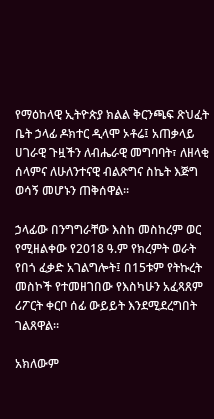የማዕከላዊ ኢትዮጵያ ክልል ቅርንጫፍ ጽህፈት ቤት ኃላፊ ዶክተር ዲላሞ ኦቶሬ፤ አጠቃላይ ሀገራዊ ጉዟችን ለብሔራዊ መግባባት፣ ለዘላቂ ሰላምና ለሁለንተናዊ ብልጽግና ስኬት እጅግ ወሳኝ መሆኑን ጠቅሰዋል።

ኃላፊው በንግግራቸው እስከ መስከረም ወር የሚዘልቀው የ2018 ዓ.ም የክረምት ወራት የበጎ ፈቃድ አገልግሎት፤ በ15ቱም የትኩረት መስኮች የተመዘገበው የእስካሁን አፈጻጸም ሪፖርት ቀርቦ ሰፊ ውይይት እንደሚደረግበት ገልጸዋል።

አክለውም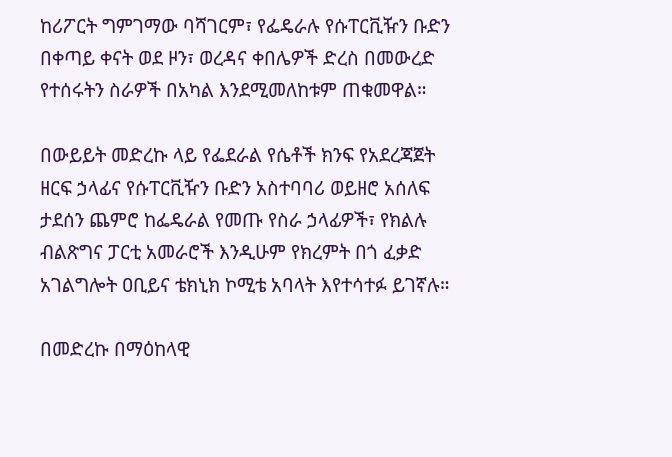ከሪፖርት ግምገማው ባሻገርም፣ የፌዴራሉ የሱፐርቪዥን ቡድን በቀጣይ ቀናት ወደ ዞን፣ ወረዳና ቀበሌዎች ድረስ በመውረድ የተሰሩትን ስራዎች በአካል እንደሚመለከቱም ጠቁመዋል።

በውይይት መድረኩ ላይ የፌደራል የሴቶች ክንፍ የአደረጃጀት ዘርፍ ኃላፊና የሱፐርቪዥን ቡድን አስተባባሪ ወይዘሮ አሰለፍ ታደሰን ጨምሮ ከፌዴራል የመጡ የስራ ኃላፊዎች፣ የክልሉ ብልጽግና ፓርቲ አመራሮች እንዲሁም የክረምት በጎ ፈቃድ አገልግሎት ዐቢይና ቴክኒክ ኮሚቴ አባላት እየተሳተፉ ይገኛሉ።

በመድረኩ በማዕከላዊ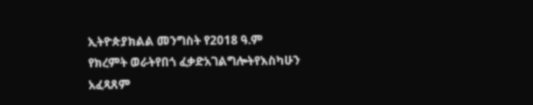ኢትዮጵያክልል መንግስት የ2018 ዓ.ም
የክረምት ወራትየበጎ ፈቃድአገልግሎትየእስካሁን አፈጻጸም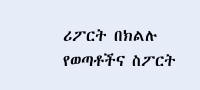ሪፖርት በክልሉ የወጣቶችና ስፖርት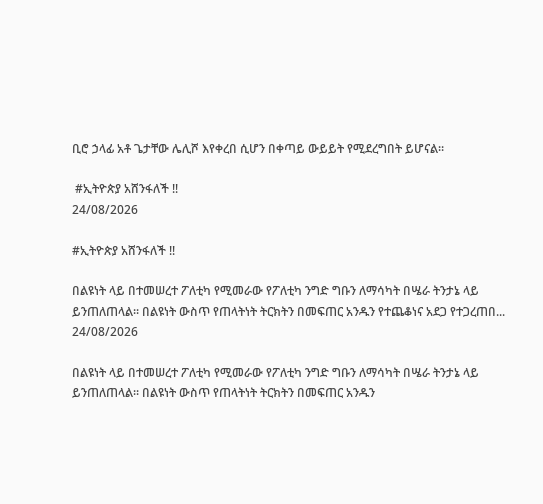ቢሮ ኃላፊ አቶ ጌታቸው ሌሊሾ እየቀረበ ሲሆን በቀጣይ ውይይት የሚደረግበት ይሆናል።

 #ኢትዮጵያ አሸንፋለች !!
24/08/2026

#ኢትዮጵያ አሸንፋለች !!

በልዩነት ላይ በተመሠረተ ፖለቲካ የሚመራው የፖለቲካ ንግድ ግቡን ለማሳካት በሤራ ትንታኔ ላይ ይንጠለጠላል፡፡ በልዩነት ውስጥ የጠላትነት ትርክትን በመፍጠር አንዱን የተጨቆነና አደጋ የተጋረጠበ...
24/08/2026

በልዩነት ላይ በተመሠረተ ፖለቲካ የሚመራው የፖለቲካ ንግድ ግቡን ለማሳካት በሤራ ትንታኔ ላይ ይንጠለጠላል፡፡ በልዩነት ውስጥ የጠላትነት ትርክትን በመፍጠር አንዱን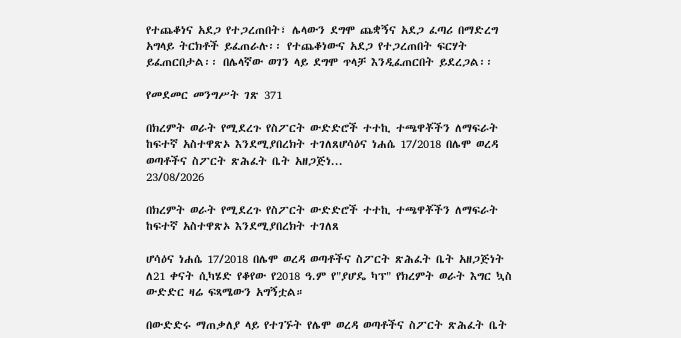የተጨቆነና አደጋ የተጋረጠበት፣ ሌላውን ደግሞ ጨቋኝና አደጋ ፈጣሪ በማድረግ አግላይ ትርክቶች ይፈጠራሉ፡፡ የተጨቆነውና አደጋ የተጋረጠበት ፍርሃት ይፈጠርበታል፡፡ በሌላኛው ወገን ላይ ደግሞ ጥላቻ እንዲፈጠርበት ይደረጋል፡፡

የመደመር መንግሥት ገጽ 371

በክረምት ወራት የሚደረጉ የስፖርት ውድድሮች ተተኪ ተጫዋቾችን ለማፍራት ከፍተኛ አስተዋጽኦ እንደሚያበረክት ተገለጸሆሳዕና ነሐሴ 17/2018 በሌሞ ወረዳ ወጣቶችና ስፖርት ጽሕፈት ቤት አዘጋጅነ...
23/08/2026

በክረምት ወራት የሚደረጉ የስፖርት ውድድሮች ተተኪ ተጫዋቾችን ለማፍራት ከፍተኛ አስተዋጽኦ እንደሚያበረክት ተገለጸ

ሆሳዕና ነሐሴ 17/2018 በሌሞ ወረዳ ወጣቶችና ስፖርት ጽሕፈት ቤት አዘጋጅነት ለ21 ቀናት ሲካሄድ የቆየው የ2018 ዓ.ም የ"ያሆዴ ካፕ" የክረምት ወራት እግር ኳስ ውድድር ዛሬ ፍጻሜውን አግኝቷል።

በውድድሩ ማጠቃለያ ላይ የተገኙት የሌሞ ወረዳ ወጣቶችና ስፖርት ጽሕፈት ቤት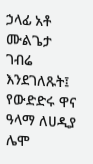ኃላፊ አቶ ሙልጌታ ገብሬ እንደገለጹት፤ የውድድሩ ዋና ዓላማ ለሀዲያ ሌሞ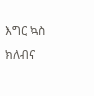እግር ኳስ ክለብና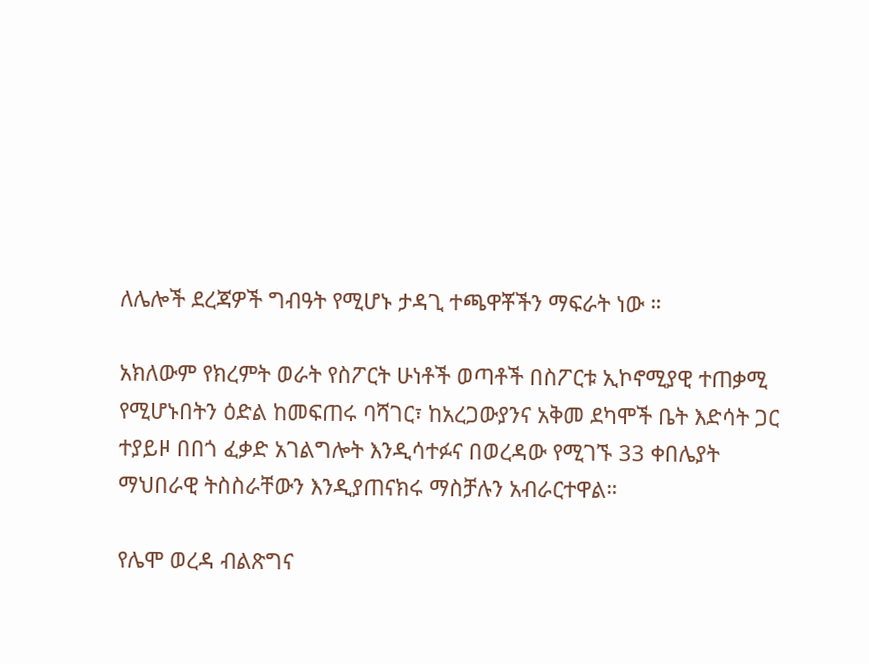ለሌሎች ደረጃዎች ግብዓት የሚሆኑ ታዳጊ ተጫዋቾችን ማፍራት ነው ።

አክለውም የክረምት ወራት የስፖርት ሁነቶች ወጣቶች በስፖርቱ ኢኮኖሚያዊ ተጠቃሚ የሚሆኑበትን ዕድል ከመፍጠሩ ባሻገር፣ ከአረጋውያንና አቅመ ደካሞች ቤት እድሳት ጋር ተያይዞ በበጎ ፈቃድ አገልግሎት እንዲሳተፉና በወረዳው የሚገኙ 33 ቀበሌያት ማህበራዊ ትስስራቸውን እንዲያጠናክሩ ማስቻሉን አብራርተዋል።

የሌሞ ወረዳ ብልጽግና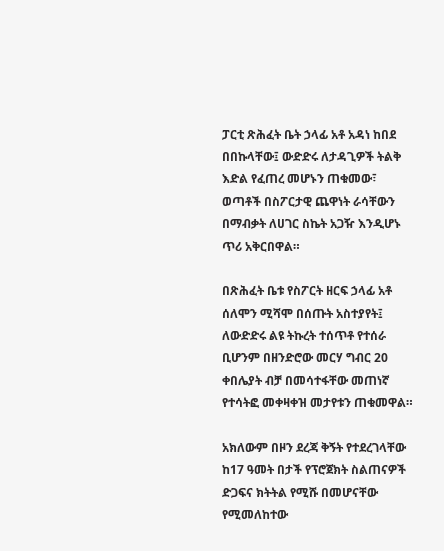ፓርቲ ጽሕፈት ቤት ኃላፊ አቶ አዳነ ከበደ በበኩላቸው፤ ውድድሩ ለታዳጊዎች ትልቅ እድል የፈጠረ መሆኑን ጠቁመው፣ ወጣቶች በስፖርታዊ ጨዋነት ራሳቸውን በማብቃት ለሀገር ስኬት አጋዥ እንዲሆኑ ጥሪ አቅርበዋል።

በጽሕፈት ቤቱ የስፖርት ዘርፍ ኃላፊ አቶ ሰለሞን ሚሻሞ በሰጡት አስተያየት፤ ለውድድሩ ልዩ ትኩረት ተሰጥቶ የተሰራ ቢሆንም በዘንድሮው መርሃ ግብር 20 ቀበሌያት ብቻ በመሳተፋቸው መጠነኛ የተሳትፎ መቀዛቀዝ መታየቱን ጠቁመዋል።

አክለውም በዞን ደረጃ ቅኝት የተደረገላቸው ከ17 ዓመት በታች የፕሮጀክት ስልጠናዎች ድጋፍና ክትትል የሚሹ በመሆናቸው የሚመለከተው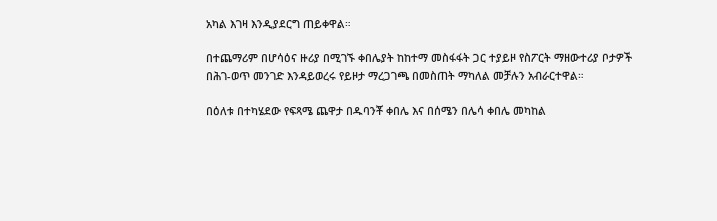አካል እገዛ እንዲያደርግ ጠይቀዋል።

በተጨማሪም በሆሳዕና ዙሪያ በሚገኙ ቀበሌያት ከከተማ መስፋፋት ጋር ተያይዞ የስፖርት ማዘውተሪያ ቦታዎች በሕገ-ወጥ መንገድ እንዳይወረሩ የይዞታ ማረጋገጫ በመስጠት ማካለል መቻሉን አብራርተዋል።

በዕለቱ በተካሄደው የፍጻሜ ጨዋታ በዱባንቾ ቀበሌ እና በሰሜን በሌሳ ቀበሌ መካከል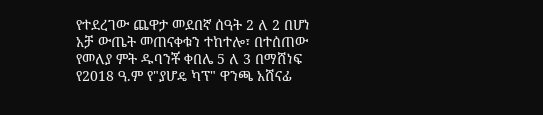የተደረገው ጨዋታ መደበኛ ሰዓት 2 ለ 2 በሆነ አቻ ውጤት መጠናቀቁን ተከተሎ፣ በተሰጠው የመለያ ምት ዱባንቾ ቀበሌ 5 ለ 3 በማሸነፍ የ2018 ዓ.ም የ"ያሆዴ ካፕ" ዋንጫ አሸናፊ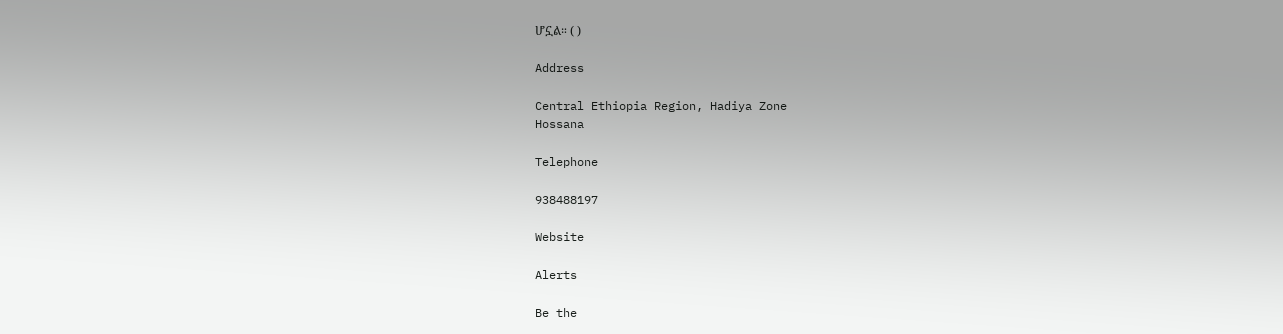ሆኗል። ( )

Address

Central Ethiopia Region, Hadiya Zone
Hossana

Telephone

938488197

Website

Alerts

Be the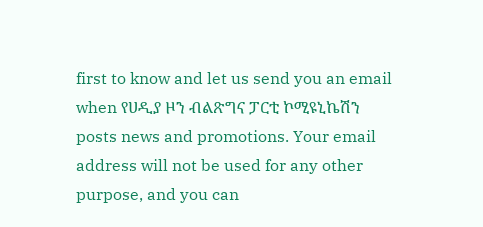first to know and let us send you an email when የሀዲያ ዞን ብልጽግና ፓርቲ ኮሚዩኒኬሽን posts news and promotions. Your email address will not be used for any other purpose, and you can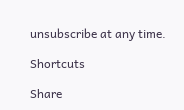unsubscribe at any time.

Shortcuts

Share